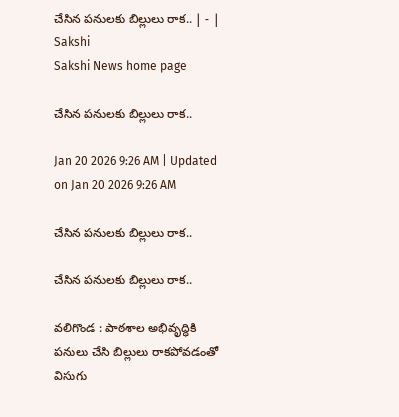చేసిన పనులకు బిల్లులు రాక.. | - | Sakshi
Sakshi News home page

చేసిన పనులకు బిల్లులు రాక..

Jan 20 2026 9:26 AM | Updated on Jan 20 2026 9:26 AM

చేసిన పనులకు బిల్లులు రాక..

చేసిన పనులకు బిల్లులు రాక..

వలిగొండ : పాఠశాల అభివృద్ధికి పనులు చేసి బిల్లులు రాకపోవడంతో విసుగు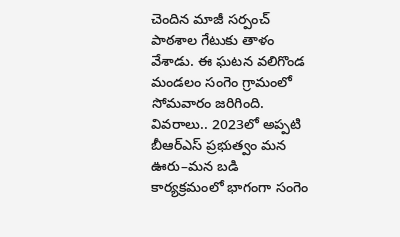చెందిన మాజీ సర్పంచ్‌ పాఠశాల గేటుకు తాళం వేశాడు. ఈ ఘటన వలిగొండ మండలం సంగెం గ్రామంలో సోమవారం జరిగింది. వివరాలు.. 2023లో అప్పటి బీఆర్‌ఎస్‌ ప్రభుత్వం మన ఊరు–మన బడి కార్యక్రమంలో భాగంగా సంగెం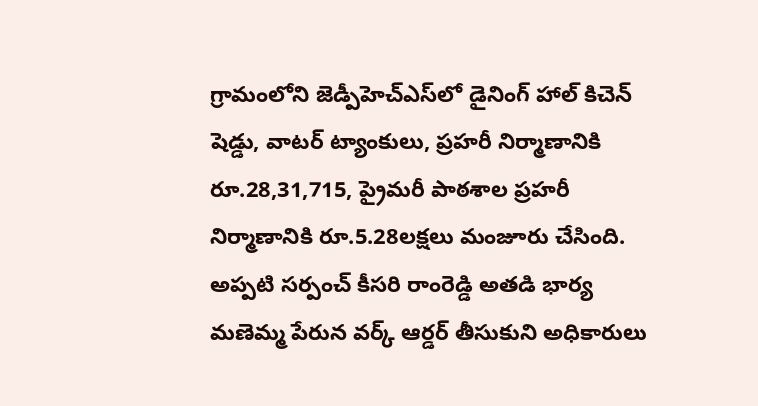గ్రామంలోని జెడ్పీహెచ్‌ఎస్‌లో డైనింగ్‌ హాల్‌ కిచెన్‌ షెడ్డు, వాటర్‌ ట్యాంకులు, ప్రహరీ నిర్మాణానికి రూ.28,31,715, ప్రైమరీ పాఠశాల ప్రహరీ నిర్మాణానికి రూ.5.28లక్షలు మంజూరు చేసింది. అప్పటి సర్పంచ్‌ కీసరి రాంరెడ్డి అతడి భార్య మణెమ్మ పేరున వర్క్‌ ఆర్డర్‌ తీసుకుని అధికారులు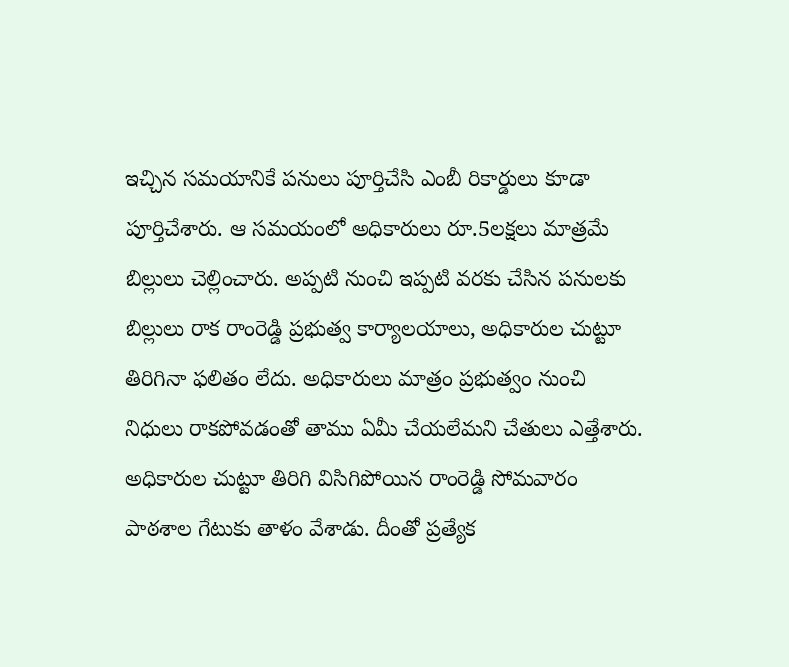ఇచ్చిన సమయానికే పనులు పూర్తిచేసి ఎంబీ రికార్డులు కూడా పూర్తిచేశారు. ఆ సమయంలో అధికారులు రూ.5లక్షలు మాత్రమే బిల్లులు చెల్లించారు. అప్పటి నుంచి ఇప్పటి వరకు చేసిన పనులకు బిల్లులు రాక రాంరెడ్డి ప్రభుత్వ కార్యాలయాలు, అధికారుల చుట్టూ తిరిగినా ఫలితం లేదు. అధికారులు మాత్రం ప్రభుత్వం నుంచి నిధులు రాకపోవడంతో తాము ఏమీ చేయలేమని చేతులు ఎత్తేశారు. అధికారుల చుట్టూ తిరిగి విసిగిపోయిన రాంరెడ్డి సోమవారం పాఠశాల గేటుకు తాళం వేశాడు. దీంతో ప్రత్యేక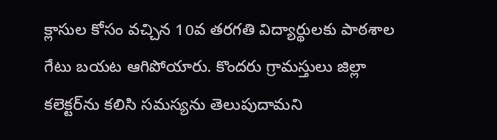క్లాసుల కోసం వచ్చిన 10వ తరగతి విద్యార్థులకు పాఠశాల గేటు బయట ఆగిపోయారు. కొందరు గ్రామస్తులు జిల్లా కలెక్టర్‌ను కలిసి సమస్యను తెలుపుదామని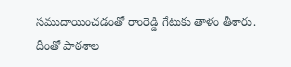సముదాయించడంతో రాంరెడ్డి గేటుకు తాళం తీశారు. దీంతో పాఠశాల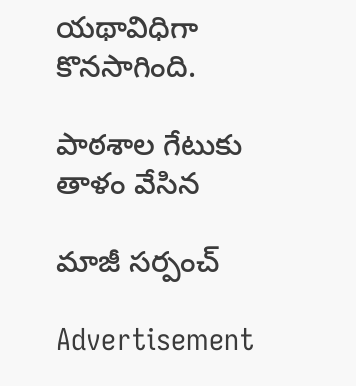యథావిధిగా కొనసాగింది.

పాఠశాల గేటుకు తాళం వేసిన

మాజీ సర్పంచ్‌

Advertisement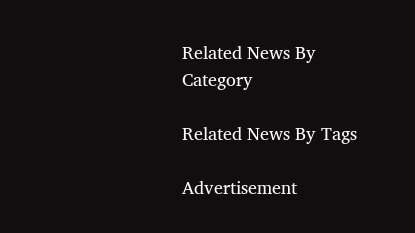Related News By Category

Related News By Tags

Advertisement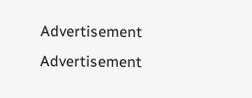Advertisement
Advertisement